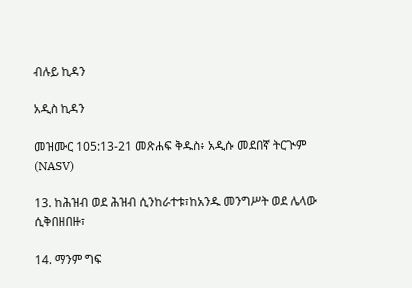ብሉይ ኪዳን

አዲስ ኪዳን

መዝሙር 105:13-21 መጽሐፍ ቅዱስ፥ አዲሱ መደበኛ ትርጒም (NASV)

13. ከሕዝብ ወደ ሕዝብ ሲንከራተቱ፣ከአንዱ መንግሥት ወደ ሌላው ሲቅበዘበዙ፣

14. ማንም ግፍ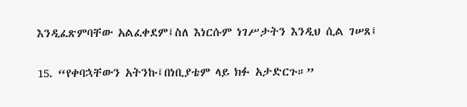እንዲፈጽምባቸው አልፈቀደም፤ስለ እነርሱም ነገሥታትን እንዲህ ሲል ገሠጸ፤

15. “የቀባኋቸውን አትንኩ፤በነቢያቴም ላይ ክፉ አታድርጉ።”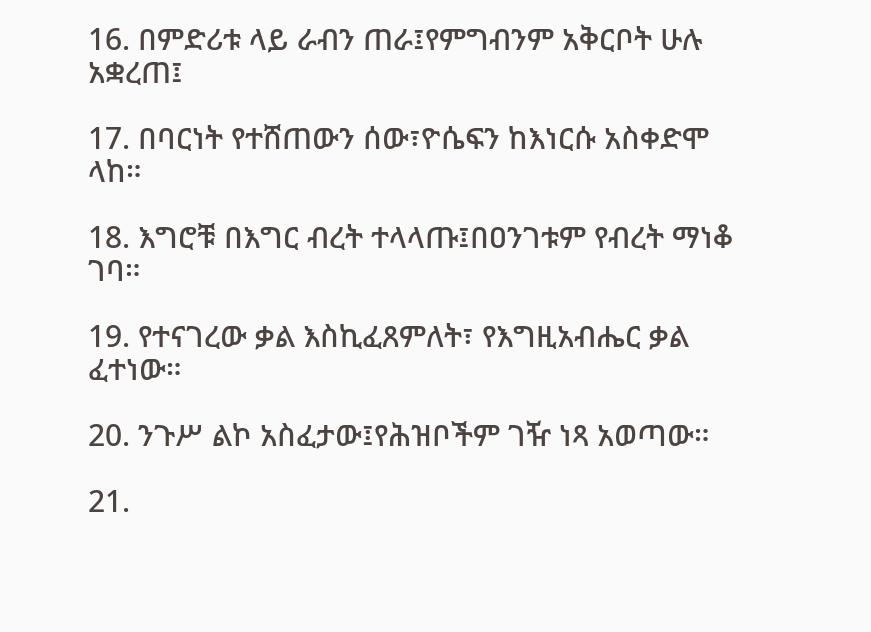16. በምድሪቱ ላይ ራብን ጠራ፤የምግብንም አቅርቦት ሁሉ አቋረጠ፤

17. በባርነት የተሸጠውን ሰው፣ዮሴፍን ከእነርሱ አስቀድሞ ላከ።

18. እግሮቹ በእግር ብረት ተላላጡ፤በዐንገቱም የብረት ማነቆ ገባ።

19. የተናገረው ቃል እስኪፈጸምለት፣ የእግዚአብሔር ቃል ፈተነው።

20. ንጉሥ ልኮ አስፈታው፤የሕዝቦችም ገዥ ነጻ አወጣው።

21.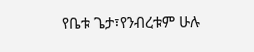የቤቱ ጌታ፣የንብረቱም ሁሉ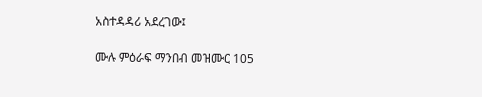አስተዳዳሪ አደረገው፤

ሙሉ ምዕራፍ ማንበብ መዝሙር 105